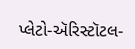પ્લેટો-ઍરિસ્ટૉટલ-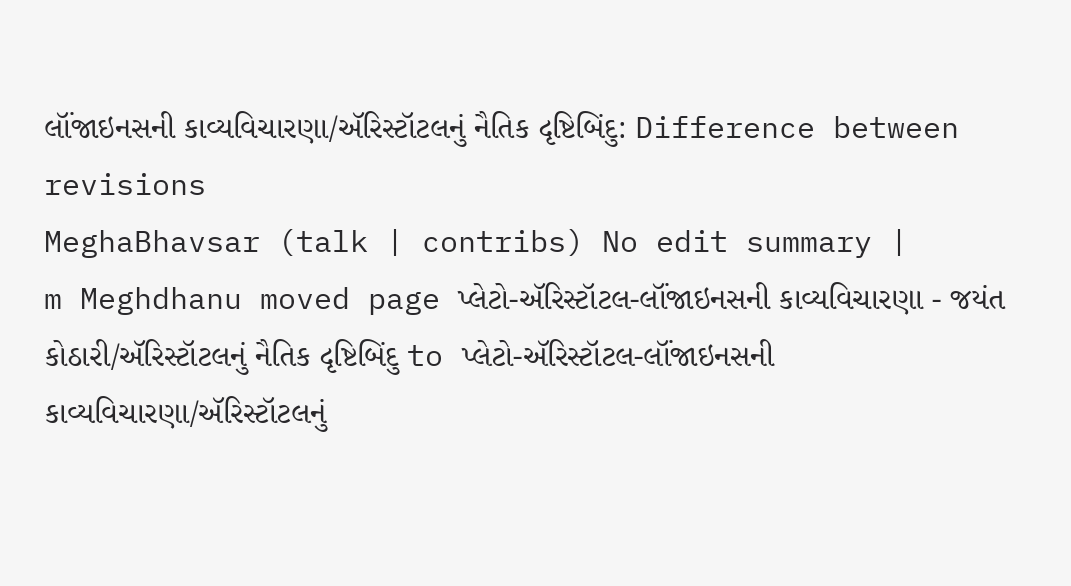લૉંજાઇનસની કાવ્યવિચારણા/ઍરિસ્ટૉટલનું નૈતિક દૃષ્ટિબિંદુ: Difference between revisions
MeghaBhavsar (talk | contribs) No edit summary |
m Meghdhanu moved page પ્લેટો-ઍરિસ્ટૉટલ-લૉંજાઇનસની કાવ્યવિચારણા - જયંત કોઠારી/ઍરિસ્ટૉટલનું નૈતિક દૃષ્ટિબિંદુ to પ્લેટો-ઍરિસ્ટૉટલ-લૉંજાઇનસની કાવ્યવિચારણા/ઍરિસ્ટૉટલનું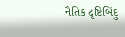નૈતિક દૃષ્ટિબિંદુ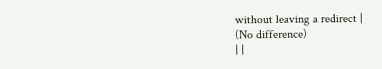without leaving a redirect |
(No difference)
| |